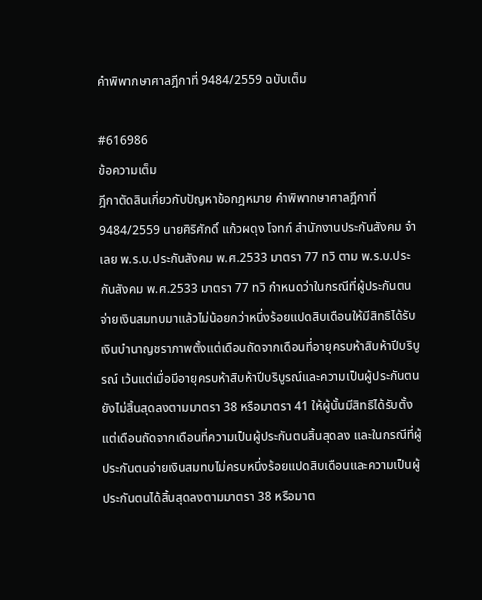คำพิพากษาศาลฎีกาที่ 9484/2559 ฉบับเต็ม

#616986
ข้อความเต็ม
ฎีกาตัดสินเกี่ยวกับปัญหาข้อกฎหมาย คำพิพากษาศาลฎีกาที่ 9484/2559 นายศิริศักดิ์ แก้วผดุง โจทก์ สำนักงานประกันสังคม จำเลย พ.ร.บ.ประกันสังคม พ.ศ.2533 มาตรา 77 ทวิ ตาม พ.ร.บ.ประกันสังคม พ.ศ.2533 มาตรา 77 ทวิ กำหนดว่าในกรณีที่ผู้ประกันตนจ่ายเงินสมทบมาแล้วไม่น้อยกว่าหนึ่งร้อยแปดสิบเดือนให้มีสิทธิได้รับเงินบำนาญชราภาพตั้งแต่เดือนถัดจากเดือนที่อายุครบห้าสิบห้าปีบริบูรณ์ เว้นแต่เมื่อมีอายุครบห้าสิบห้าปีบริบูรณ์และความเป็นผู้ประกันตนยังไม่สิ้นสุดลงตามมาตรา 38 หรือมาตรา 41 ให้ผู้นั้นมีสิทธิได้รับตั้งแต่เดือนถัดจากเดือนที่ความเป็นผู้ประกันตนสิ้นสุดลง และในกรณีที่ผู้ประกันตนจ่ายเงินสมทบไม่ครบหนึ่งร้อยแปดสิบเดือนและความเป็นผู้ประกันตนได้สิ้นสุดลงตามมาตรา 38 หรือมาต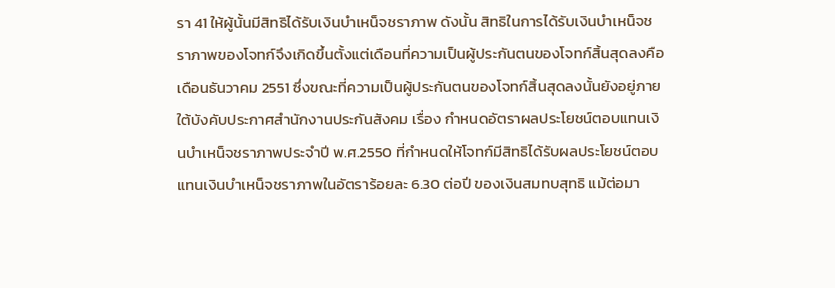รา 41 ให้ผู้นั้นมีสิทธิได้รับเงินบำเหน็จชราภาพ ดังนั้น สิทธิในการได้รับเงินบำเหน็จชราภาพของโจทก์จึงเกิดขึ้นตั้งแต่เดือนที่ความเป็นผู้ประกันตนของโจทก์สิ้นสุดลงคือเดือนธันวาคม 2551 ซึ่งขณะที่ความเป็นผู้ประกันตนของโจทก์สิ้นสุดลงนั้นยังอยู่ภายใต้บังคับประกาศสำนักงานประกันสังคม เรื่อง กำหนดอัตราผลประโยชน์ตอบแทนเงินบำเหน็จชราภาพประจำปี พ.ศ.2550 ที่กำหนดให้โจทก์มีสิทธิได้รับผลประโยชน์ตอบแทนเงินบำเหน็จชราภาพในอัตราร้อยละ 6.30 ต่อปี ของเงินสมทบสุทธิ แม้ต่อมา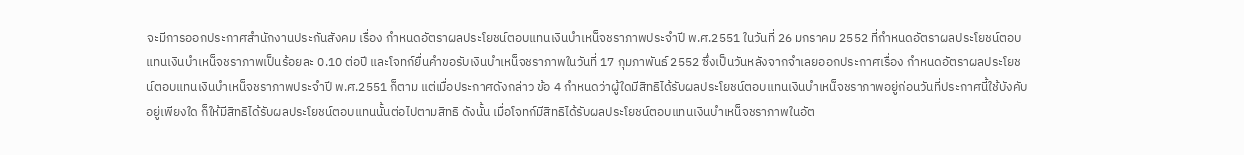จะมีการออกประกาศสำนักงานประกันสังคม เรื่อง กำหนดอัตราผลประโยชน์ตอบแทนเงินบำเหน็จชราภาพประจำปี พ.ศ.2551 ในวันที่ 26 มกราคม 2552 ที่กำหนดอัตราผลประโยชน์ตอบแทนเงินบำเหน็จชราภาพเป็นร้อยละ 0.10 ต่อปี และโจทก์ยื่นคำขอรับเงินบำเหน็จชราภาพในวันที่ 17 กุมภาพันธ์ 2552 ซึ่งเป็นวันหลังจากจำเลยออกประกาศเรื่อง กำหนดอัตราผลประโยชน์ตอบแทนเงินบำเหน็จชราภาพประจำปี พ.ศ.2551 ก็ตาม แต่เมื่อประกาศดังกล่าว ข้อ 4 กำหนดว่าผู้ใดมีสิทธิได้รับผลประโยชน์ตอบแทนเงินบำเหน็จชราภาพอยู่ก่อนวันที่ประกาศนี้ใช้บังคับอยู่เพียงใด ก็ให้มีสิทธิได้รับผลประโยชน์ตอบแทนนั้นต่อไปตามสิทธิ ดังนั้น เมื่อโจทก์มีสิทธิได้รับผลประโยชน์ตอบแทนเงินบำเหน็จชราภาพในอัต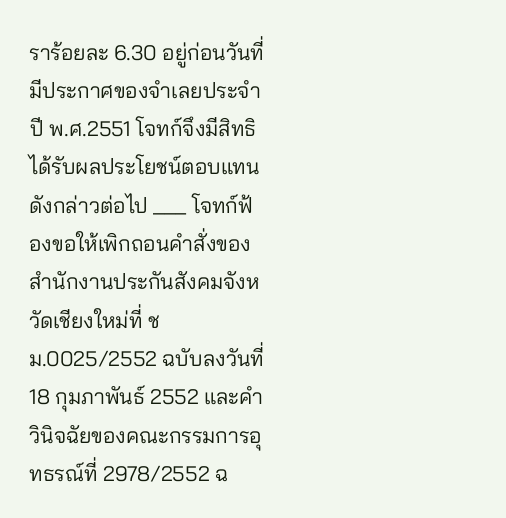ราร้อยละ 6.30 อยู่ก่อนวันที่มีประกาศของจำเลยประจำปี พ.ศ.2551 โจทก์จึงมีสิทธิได้รับผลประโยชน์ตอบแทนดังกล่าวต่อไป ___ โจทก์ฟ้องขอให้เพิกถอนคำสั่งของสำนักงานประกันสังคมจังหวัดเชียงใหม่ที่ ชม.0025/2552 ฉบับลงวันที่ 18 กุมภาพันธ์ 2552 และคำวินิจฉัยของคณะกรรมการอุทธรณ์ที่ 2978/2552 ฉ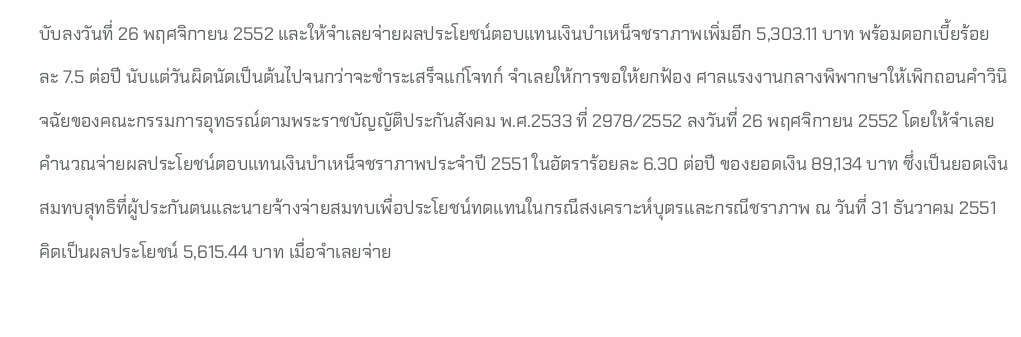บับลงวันที่ 26 พฤศจิกายน 2552 และให้จำเลยจ่ายผลประโยชน์ตอบแทนเงินบำเหน็จชราภาพเพิ่มอีก 5,303.11 บาท พร้อมดอกเบี้ยร้อยละ 7.5 ต่อปี นับแต่วันผิดนัดเป็นต้นไปจนกว่าจะชำระเสร็จแก่โจทก์ จำเลยให้การขอให้ยกฟ้อง ศาลแรงงานกลางพิพากษาให้เพิกถอนคำวินิจฉัยของคณะกรรมการอุทธรณ์ตามพระราชบัญญัติประกันสังคม พ.ศ.2533 ที่ 2978/2552 ลงวันที่ 26 พฤศจิกายน 2552 โดยให้จำเลยคำนวณจ่ายผลประโยชน์ตอบแทนเงินบำเหน็จชราภาพประจำปี 2551 ในอัตราร้อยละ 6.30 ต่อปี ของยอดเงิน 89,134 บาท ซึ่งเป็นยอดเงินสมทบสุทธิที่ผู้ประกันตนและนายจ้างจ่ายสมทบเพื่อประโยชน์ทดแทนในกรณีสงเคราะห์บุตรและกรณีชราภาพ ณ วันที่ 31 ธันวาคม 2551 คิดเป็นผลประโยชน์ 5,615.44 บาท เมื่อจำเลยจ่าย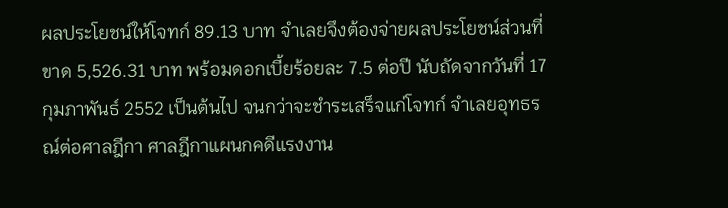ผลประโยชน์ให้โจทก์ 89.13 บาท จำเลยจึงต้องจ่ายผลประโยชน์ส่วนที่ขาด 5,526.31 บาท พร้อมดอกเบี้ยร้อยละ 7.5 ต่อปี นับถัดจากวันที่ 17 กุมภาพันธ์ 2552 เป็นต้นไป จนกว่าจะชำระเสร็จแก่โจทก์ จำเลยอุทธรณ์ต่อศาลฎีกา ศาลฎีกาแผนกคดีแรงงาน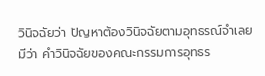วินิจฉัยว่า ปัญหาต้องวินิจฉัยตามอุทธรณ์จำเลยมีว่า คำวินิจฉัยของคณะกรรมการอุทธร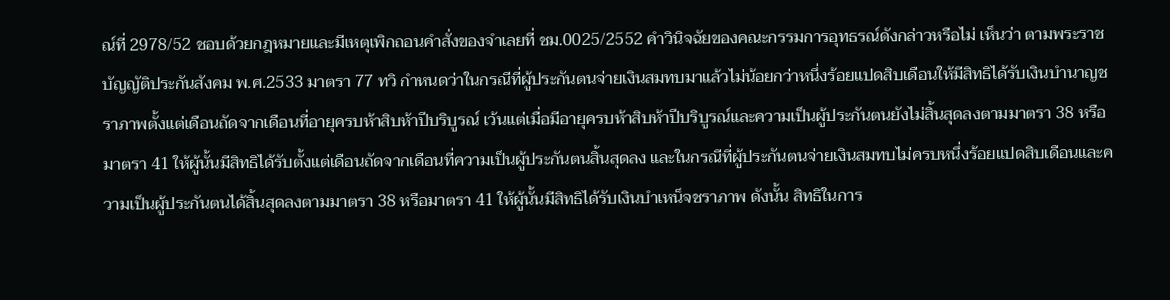ณ์ที่ 2978/52 ชอบด้วยกฎหมายและมีเหตุเพิกถอนคำสั่งของจำเลยที่ ชม.0025/2552 คำวินิจฉัยของคณะกรรมการอุทธรณ์ดังกล่าวหรือไม่ เห็นว่า ตามพระราชบัญญัติประกันสังคม พ.ศ.2533 มาตรา 77 ทวิ กำหนดว่าในกรณีที่ผู้ประกันตนจ่ายเงินสมทบมาแล้วไม่น้อยกว่าหนึ่งร้อยแปดสิบเดือนให้มีสิทธิได้รับเงินบำนาญชราภาพตั้งแต่เดือนถัดจากเดือนที่อายุครบห้าสิบห้าปีบริบูรณ์ เว้นแต่เมื่อมีอายุครบห้าสิบห้าปีบริบูรณ์และความเป็นผู้ประกันตนยังไม่สิ้นสุดลงตามมาตรา 38 หรือมาตรา 41 ให้ผู้นั้นมีสิทธิได้รับตั้งแต่เดือนถัดจากเดือนที่ความเป็นผู้ประกันตนสิ้นสุดลง และในกรณีที่ผู้ประกันตนจ่ายเงินสมทบไม่ครบหนึ่งร้อยแปดสิบเดือนและความเป็นผู้ประกันตนได้สิ้นสุดลงตามมาตรา 38 หรือมาตรา 41 ให้ผู้นั้นมีสิทธิได้รับเงินบำเหน็จชราภาพ ดังนั้น สิทธิในการ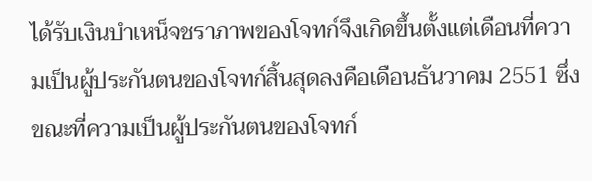ได้รับเงินบำเหน็จชราภาพของโจทก์จึงเกิดขึ้นตั้งแต่เดือนที่ความเป็นผู้ประกันตนของโจทก์สิ้นสุดลงคือเดือนธันวาคม 2551 ซึ่งขณะที่ความเป็นผู้ประกันตนของโจทก์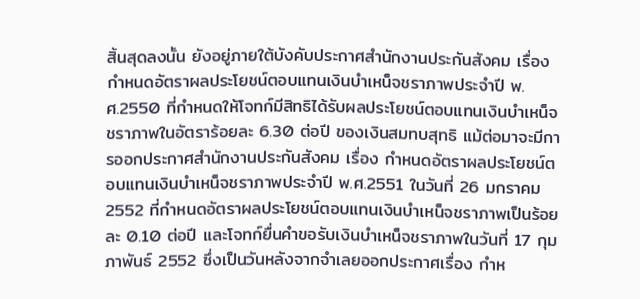สิ้นสุดลงนั้น ยังอยู่ภายใต้บังคับประกาศสำนักงานประกันสังคม เรื่อง กำหนดอัตราผลประโยชน์ตอบแทนเงินบำเหน็จชราภาพประจำปี พ.ศ.2550 ที่กำหนดให้โจทก์มีสิทธิได้รับผลประโยชน์ตอบแทนเงินบำเหน็จชราภาพในอัตราร้อยละ 6.30 ต่อปี ของเงินสมทบสุทธิ แม้ต่อมาจะมีการออกประกาศสำนักงานประกันสังคม เรื่อง กำหนดอัตราผลประโยชน์ตอบแทนเงินบำเหน็จชราภาพประจำปี พ.ศ.2551 ในวันที่ 26 มกราคม 2552 ที่กำหนดอัตราผลประโยชน์ตอบแทนเงินบำเหน็จชราภาพเป็นร้อยละ 0.10 ต่อปี และโจทก์ยื่นคำขอรับเงินบำเหน็จชราภาพในวันที่ 17 กุมภาพันธ์ 2552 ซึ่งเป็นวันหลังจากจำเลยออกประกาศเรื่อง กำห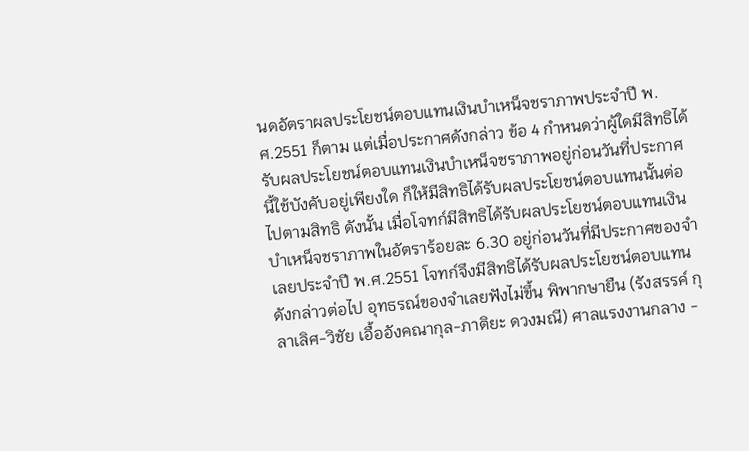นดอัตราผลประโยชน์ตอบแทนเงินบำเหน็จชราภาพประจำปี พ.ศ.2551 ก็ตาม แต่เมื่อประกาศดังกล่าว ข้อ 4 กำหนดว่าผู้ใดมีสิทธิได้รับผลประโยชน์ตอบแทนเงินบำเหน็จชราภาพอยู่ก่อนวันที่ประกาศนี้ใช้บังคับอยู่เพียงใด ก็ให้มีสิทธิได้รับผลประโยชน์ตอบแทนนั้นต่อไปตามสิทธิ ดังนั้น เมื่อโจทก์มีสิทธิได้รับผลประโยชน์ตอบแทนเงินบำเหน็จชราภาพในอัตราร้อยละ 6.30 อยู่ก่อนวันที่มีประกาศของจำเลยประจำปี พ.ศ.2551 โจทก์จึงมีสิทธิได้รับผลประโยชน์ตอบแทนดังกล่าวต่อไป อุทธรณ์ของจำเลยฟังไม่ขึ้น พิพากษายืน (รังสรรค์ กุลาเลิศ-วิชัย เอื้ออังคณากุล-ภาติยะ ดวงมณี) ศาลแรงงานกลาง -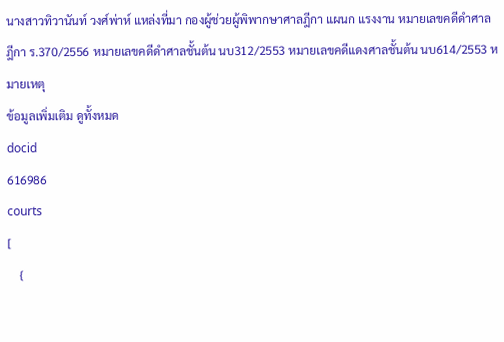นางสาวทิวานันท์ วงศ์พ่าห์ แหล่งที่มา กองผู้ช่วยผู้พิพากษาศาลฎีกา แผนก แรงงาน หมายเลขคดีดำศาลฎีกา ร.370/2556 หมายเลขคดีดำศาลชั้นต้น นบ312/2553 หมายเลขคดีแดงศาลชั้นต้น นบ614/2553 หมายเหตุ
ข้อมูลเพิ่มเติม ดูทั้งหมด
docid
616986
courts
[
    {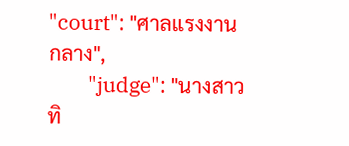"court": "ศาลแรงงานกลาง",
        "judge": "นางสาวทิ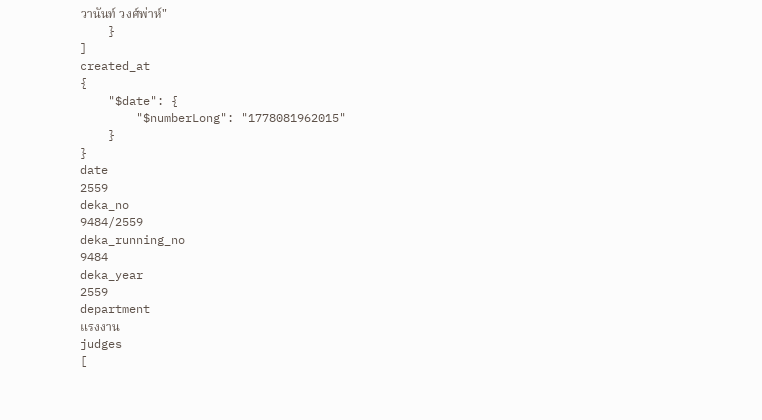วานันท์ วงศ์พ่าห์"
    }
]
created_at
{
    "$date": {
        "$numberLong": "1778081962015"
    }
}
date
2559
deka_no
9484/2559
deka_running_no
9484
deka_year
2559
department
แรงงาน
judges
[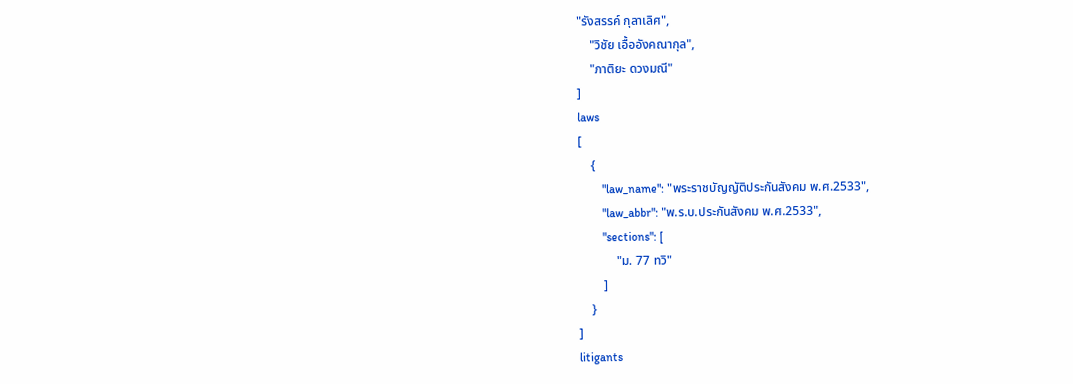"รังสรรค์ กุลาเลิศ",
    "วิชัย เอื้ออังคณากุล",
    "ภาติยะ ดวงมณี"
]
laws
[
    {
        "law_name": "พระราชบัญญัติประกันสังคม พ.ศ.2533",
        "law_abbr": "พ.ร.บ.ประกันสังคม พ.ศ.2533",
        "sections": [
            "ม. 77 ทวิ"
        ]
    }
]
litigants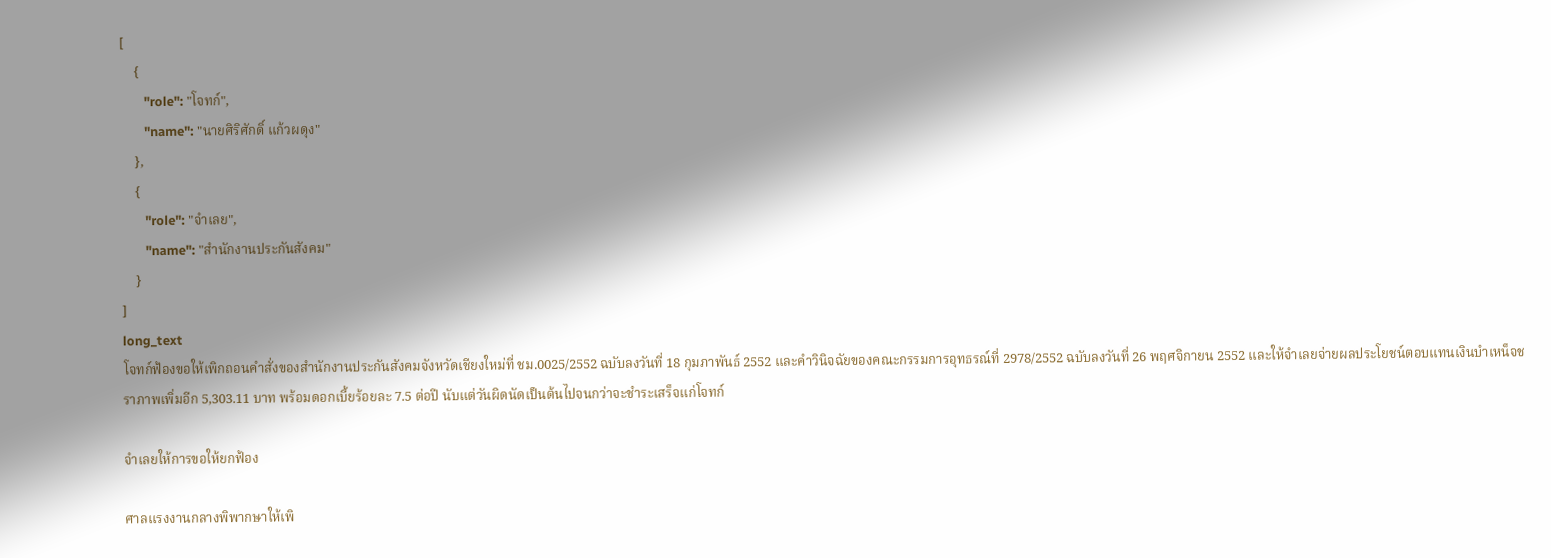[
    {
        "role": "โจทก์",
        "name": "นายศิริศักดิ์ แก้วผดุง"
    },
    {
        "role": "จำเลย",
        "name": "สำนักงานประกันสังคม"
    }
]
long_text
โจทก์ฟ้องขอให้เพิกถอนคำสั่งของสำนักงานประกันสังคมจังหวัดเชียงใหม่ที่ ชม.0025/2552 ฉบับลงวันที่ 18 กุมภาพันธ์ 2552 และคำวินิจฉัยของคณะกรรมการอุทธรณ์ที่ 2978/2552 ฉบับลงวันที่ 26 พฤศจิกายน 2552 และให้จำเลยจ่ายผลประโยชน์ตอบแทนเงินบำเหน็จชราภาพเพิ่มอีก 5,303.11 บาท พร้อมดอกเบี้ยร้อยละ 7.5 ต่อปี นับแต่วันผิดนัดเป็นต้นไปจนกว่าจะชำระเสร็จแก่โจทก์

จำเลยให้การขอให้ยกฟ้อง

ศาลแรงงานกลางพิพากษาให้เพิ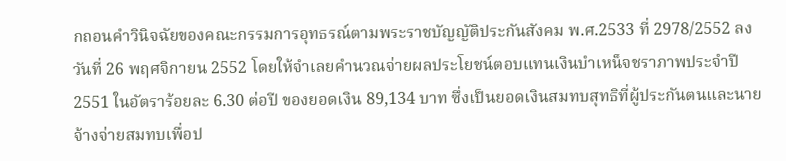กถอนคำวินิจฉัยของคณะกรรมการอุทธรณ์ตามพระราชบัญญัติประกันสังคม พ.ศ.2533 ที่ 2978/2552 ลงวันที่ 26 พฤศจิกายน 2552 โดยให้จำเลยคำนวณจ่ายผลประโยชน์ตอบแทนเงินบำเหน็จชราภาพประจำปี 2551 ในอัตราร้อยละ 6.30 ต่อปี ของยอดเงิน 89,134 บาท ซึ่งเป็นยอดเงินสมทบสุทธิที่ผู้ประกันตนและนายจ้างจ่ายสมทบเพื่อป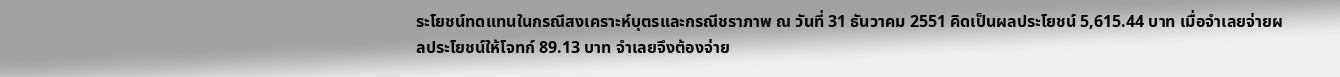ระโยชน์ทดแทนในกรณีสงเคราะห์บุตรและกรณีชราภาพ ณ วันที่ 31 ธันวาคม 2551 คิดเป็นผลประโยชน์ 5,615.44 บาท เมื่อจำเลยจ่ายผลประโยชน์ให้โจทก์ 89.13 บาท จำเลยจึงต้องจ่าย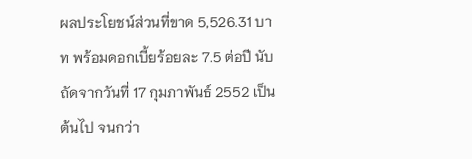ผลประโยชน์ส่วนที่ขาด 5,526.31 บาท พร้อมดอกเบี้ยร้อยละ 7.5 ต่อปี นับถัดจากวันที่ 17 กุมภาพันธ์ 2552 เป็นต้นไป จนกว่า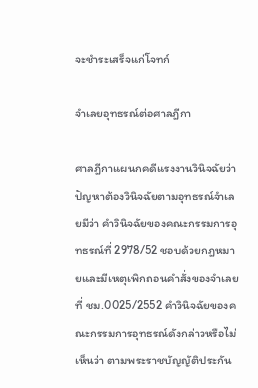จะชำระเสร็จแก่โจทก์

จำเลยอุทธรณ์ต่อศาลฎีกา

ศาลฎีกาแผนกคดีแรงงานวินิจฉัยว่า ปัญหาต้องวินิจฉัยตามอุทธรณ์จำเลยมีว่า คำวินิจฉัยของคณะกรรมการอุทธรณ์ที่ 2978/52 ชอบด้วยกฎหมายและมีเหตุเพิกถอนคำสั่งของจำเลยที่ ชม.0025/2552 คำวินิจฉัยของคณะกรรมการอุทธรณ์ดังกล่าวหรือไม่ เห็นว่า ตามพระราชบัญญัติประกัน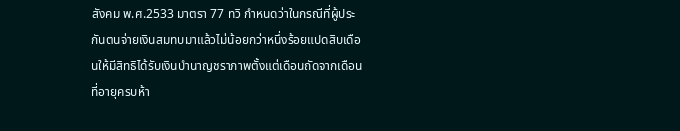สังคม พ.ศ.2533 มาตรา 77 ทวิ กำหนดว่าในกรณีที่ผู้ประกันตนจ่ายเงินสมทบมาแล้วไม่น้อยกว่าหนึ่งร้อยแปดสิบเดือนให้มีสิทธิได้รับเงินบำนาญชราภาพตั้งแต่เดือนถัดจากเดือนที่อายุครบห้า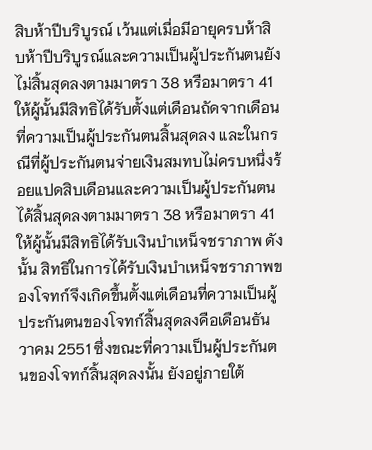สิบห้าปีบริบูรณ์ เว้นแต่เมื่อมีอายุครบห้าสิบห้าปีบริบูรณ์และความเป็นผู้ประกันตนยังไม่สิ้นสุดลงตามมาตรา 38 หรือมาตรา 41 ให้ผู้นั้นมีสิทธิได้รับตั้งแต่เดือนถัดจากเดือนที่ความเป็นผู้ประกันตนสิ้นสุดลง และในกรณีที่ผู้ประกันตนจ่ายเงินสมทบไม่ครบหนึ่งร้อยแปดสิบเดือนและความเป็นผู้ประกันตนได้สิ้นสุดลงตามมาตรา 38 หรือมาตรา 41 ให้ผู้นั้นมีสิทธิได้รับเงินบำเหน็จชราภาพ ดังนั้น สิทธิในการได้รับเงินบำเหน็จชราภาพของโจทก์จึงเกิดขึ้นตั้งแต่เดือนที่ความเป็นผู้ประกันตนของโจทก์สิ้นสุดลงคือเดือนธันวาคม 2551 ซึ่งขณะที่ความเป็นผู้ประกันตนของโจทก์สิ้นสุดลงนั้น ยังอยู่ภายใต้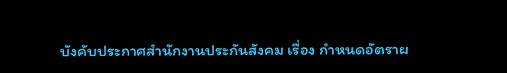บังคับประกาศสำนักงานประกันสังคม เรื่อง กำหนดอัตราผ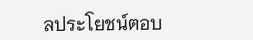ลประโยชน์ตอบ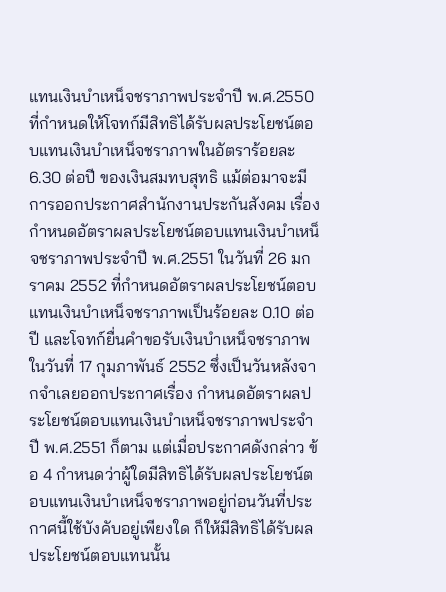แทนเงินบำเหน็จชราภาพประจำปี พ.ศ.2550 ที่กำหนดให้โจทก์มีสิทธิได้รับผลประโยชน์ตอบแทนเงินบำเหน็จชราภาพในอัตราร้อยละ 6.30 ต่อปี ของเงินสมทบสุทธิ แม้ต่อมาจะมีการออกประกาศสำนักงานประกันสังคม เรื่อง กำหนดอัตราผลประโยชน์ตอบแทนเงินบำเหน็จชราภาพประจำปี พ.ศ.2551 ในวันที่ 26 มกราคม 2552 ที่กำหนดอัตราผลประโยชน์ตอบแทนเงินบำเหน็จชราภาพเป็นร้อยละ 0.10 ต่อปี และโจทก์ยื่นคำขอรับเงินบำเหน็จชราภาพในวันที่ 17 กุมภาพันธ์ 2552 ซึ่งเป็นวันหลังจากจำเลยออกประกาศเรื่อง กำหนดอัตราผลประโยชน์ตอบแทนเงินบำเหน็จชราภาพประจำปี พ.ศ.2551 ก็ตาม แต่เมื่อประกาศดังกล่าว ข้อ 4 กำหนดว่าผู้ใดมีสิทธิได้รับผลประโยชน์ตอบแทนเงินบำเหน็จชราภาพอยู่ก่อนวันที่ประกาศนี้ใช้บังคับอยู่เพียงใด ก็ให้มีสิทธิได้รับผลประโยชน์ตอบแทนนั้น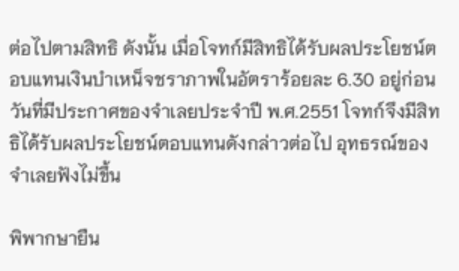ต่อไปตามสิทธิ ดังนั้น เมื่อโจทก์มีสิทธิได้รับผลประโยชน์ตอบแทนเงินบำเหน็จชราภาพในอัตราร้อยละ 6.30 อยู่ก่อนวันที่มีประกาศของจำเลยประจำปี พ.ศ.2551 โจทก์จึงมีสิทธิได้รับผลประโยชน์ตอบแทนดังกล่าวต่อไป อุทธรณ์ของจำเลยฟังไม่ขึ้น

พิพากษายืน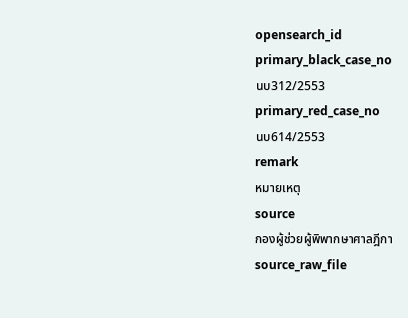opensearch_id
primary_black_case_no
นบ312/2553
primary_red_case_no
นบ614/2553
remark
หมายเหตุ
source
กองผู้ช่วยผู้พิพากษาศาลฎีกา
source_raw_file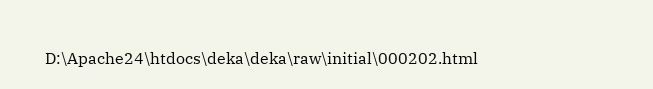D:\Apache24\htdocs\deka\deka\raw\initial\000202.html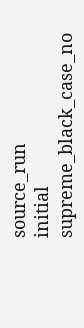source_run
initial
supreme_black_case_no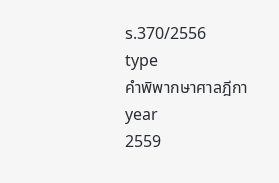ร.370/2556
type
คำพิพากษาศาลฎีกา
year
2559